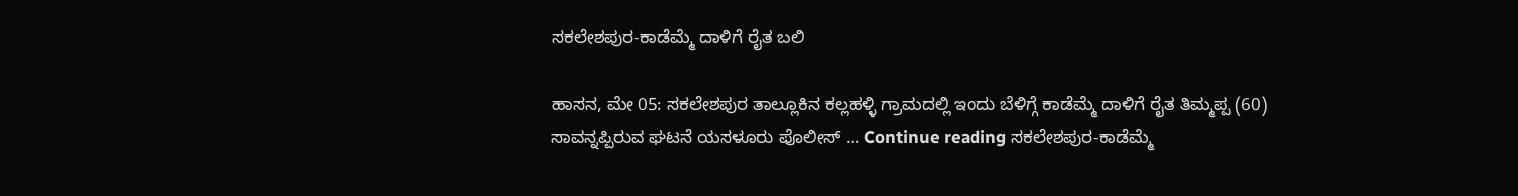ಸಕಲೇಶಪುರ-ಕಾಡೆಮ್ಮೆ ದಾಳಿಗೆ ರೈತ ಬಲಿ

ಹಾಸನ, ಮೇ 05: ಸಕಲೇಶಪುರ ತಾಲ್ಲೂಕಿನ ಕಲ್ಲಹಳ್ಳಿ ಗ್ರಾಮದಲ್ಲಿ ಇಂದು ಬೆಳಿಗ್ಗೆ ಕಾಡೆಮ್ಮೆ ದಾಳಿಗೆ ರೈತ ತಿಮ್ಮಪ್ಪ (60) ಸಾವನ್ನಪ್ಪಿರುವ ಘಟನೆ ಯಸಳೂರು ಪೊಲೀಸ್ … Continue reading ಸಕಲೇಶಪುರ-ಕಾಡೆಮ್ಮೆ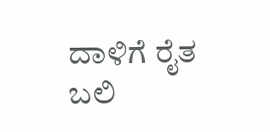ದಾಳಿಗೆ ರೈತ ಬಲಿ